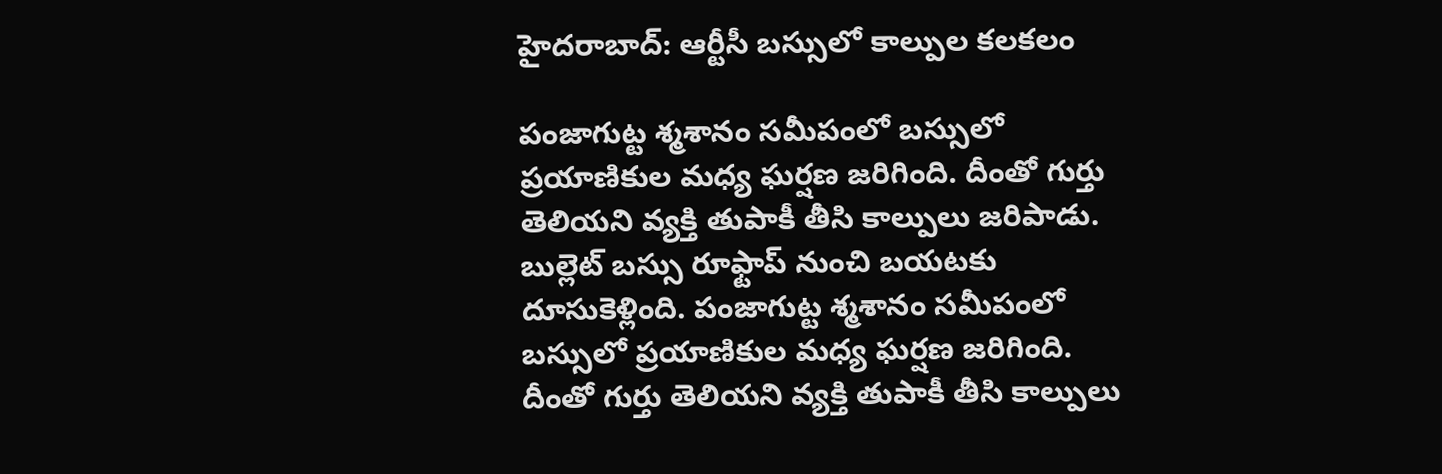హైదరాబాద్: ఆర్టీసీ బస్సులో కాల్పుల కలకలం

పంజాగుట్ట శ్మశానం సమీపంలో బస్సులో ప్రయాణికుల మధ్య ఘర్షణ జరిగింది. దీంతో గుర్తు తెలియని వ్యక్తి తుపాకీ తీసి కాల్పులు జరిపాడు. బుల్లెట్ బస్సు రూఫ్టాప్ నుంచి బయటకు దూసుకెళ్లింది. పంజాగుట్ట శ్మశానం సమీపంలో బస్సులో ప్రయాణికుల మధ్య ఘర్షణ జరిగింది. దీంతో గుర్తు తెలియని వ్యక్తి తుపాకీ తీసి కాల్పులు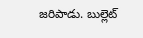జరిపాడు. బుల్లెట్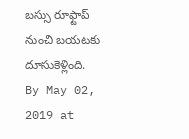బస్సు రూఫ్టాప్ నుంచి బయటకు దూసుకెళ్లింది.
By May 02, 2019 at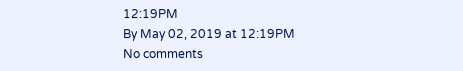12:19PM
By May 02, 2019 at 12:19PM
No comments